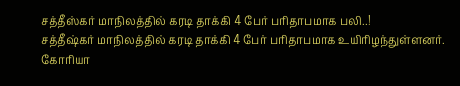சத்தீஸ்கர் மாநிலத்தில் கரடி தாக்கி 4 பேர் பரிதாபமாக பலி..!
சத்தீஷ்கர் மாநிலத்தில் கரடி தாக்கி 4 பேர் பரிதாபமாக உயிரிழந்துள்ளனர். கோரியா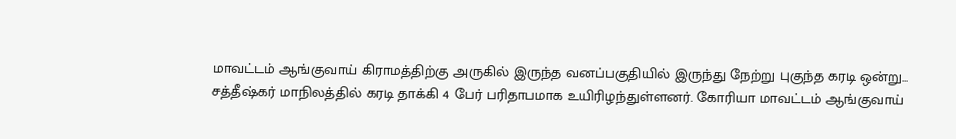மாவட்டம் ஆங்குவாய் கிராமத்திற்கு அருகில் இருந்த வனப்பகுதியில் இருந்து நேற்று புகுந்த கரடி ஒன்று...
சத்தீஷ்கர் மாநிலத்தில் கரடி தாக்கி 4 பேர் பரிதாபமாக உயிரிழந்துள்ளனர். கோரியா மாவட்டம் ஆங்குவாய்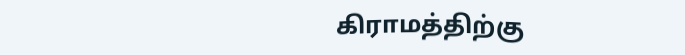கிராமத்திற்கு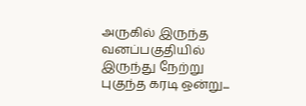அருகில் இருந்த வனப்பகுதியில் இருந்து நேற்று புகுந்த கரடி ஒன்று...